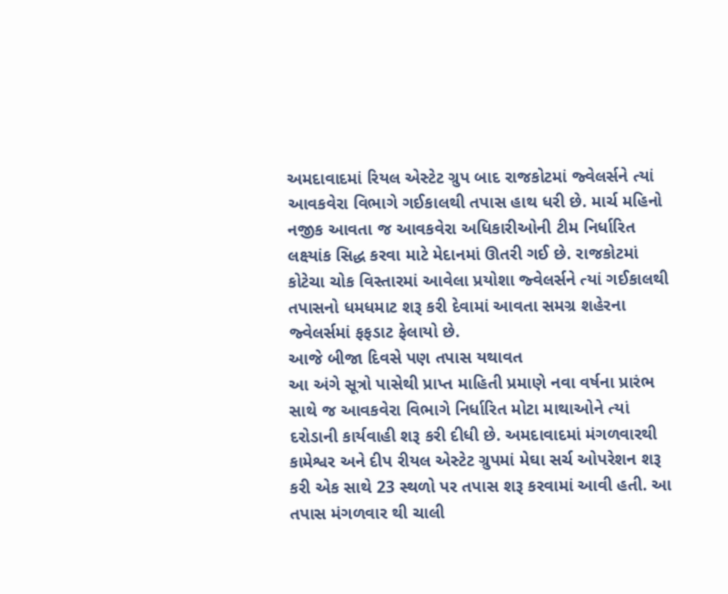અમદાવાદમાં રિયલ એસ્ટેટ ગ્રુપ બાદ રાજકોટમાં જ્વેલર્સને ત્યાં આવકવેરા વિભાગે ગઈકાલથી તપાસ હાથ ધરી છે. માર્ચ મહિનો નજીક આવતા જ આવકવેરા અધિકારીઓની ટીમ નિર્ધારિત લક્ષ્યાંક સિદ્ધ કરવા માટે મેદાનમાં ઊતરી ગઈ છે. રાજકોટમાં કોટેચા ચોક વિસ્તારમાં આવેલા પ્રયોશા જ્વેલર્સને ત્યાં ગઈકાલથી તપાસનો ધમધમાટ શરૂ કરી દેવામાં આવતા સમગ્ર શહેરના જ્વેલર્સમાં ફફડાટ ફેલાયો છે.
આજે બીજા દિવસે પણ તપાસ યથાવત
આ અંગે સૂત્રો પાસેથી પ્રાપ્ત માહિતી પ્રમાણે નવા વર્ષના પ્રારંભ સાથે જ આવકવેરા વિભાગે નિર્ધારિત મોટા માથાઓને ત્યાં દરોડાની કાર્યવાહી શરૂ કરી દીધી છે. અમદાવાદમાં મંગળવારથી કામેશ્વર અને દીપ રીયલ એસ્ટેટ ગ્રુપમાં મેઘા સર્ચ ઓપરેશન શરૂ કરી એક સાથે 23 સ્થળો પર તપાસ શરૂ કરવામાં આવી હતી. આ તપાસ મંગળવાર થી ચાલી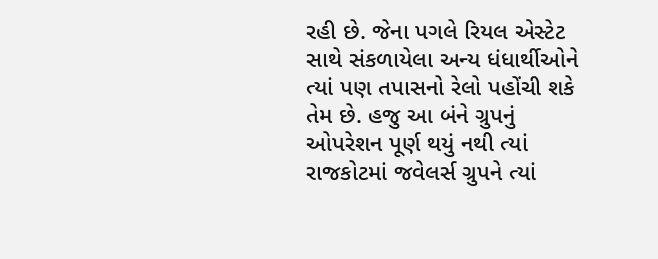રહી છે. જેના પગલે રિયલ એસ્ટેટ સાથે સંકળાયેલા અન્ય ધંધાર્થીઓને ત્યાં પણ તપાસનો રેલો પહોંચી શકે તેમ છે. હજુ આ બંને ગ્રુપનું ઓપરેશન પૂર્ણ થયું નથી ત્યાં રાજકોટમાં જવેલર્સ ગ્રુપને ત્યાં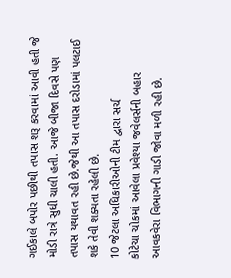ગઈકાલે બપોર પછીથી તપાસ શરૂ કરવામાં આવી હતી જે મોડી રાત્રે સુધી ચાલી હતી. આજે બીજા દિવસે પણ તપાસ યથાવત રહી છે.જેથી આ તપાસ દરોડામાં પલટાઈ શકે તેવી શક્યતા રહેલી છે.
10 જેટલા અધિકારીઓની ટીમ દ્વારા સર્ચ
કોટેચા ચોકમાં આવેલા પ્રવેશ્યા જવેલર્સની બહાર આવકવેરા વિભાગની ગાડી જોવા મળી રહી છે.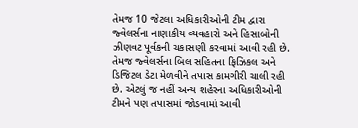તેમજ 10 જેટલા અધિકારીઓની ટીમ દ્વારા જ્વેલર્સના નાણાકીય વ્યવહારો અને હિસાબોની ઝીણવટ પૂર્વકની ચકાસણી કરવામાં આવી રહી છે. તેમજ જ્વેલર્સના બિલ સહિતના ફિઝિકલ અને ડિજિટલ ડેટા મેળવીને તપાસ કામગીરી ચાલી રહી છે. એટલું જ નહીં અન્ય શહેરના અધિકારીઓની ટીમને પણ તપાસમાં જોડવામાં આવી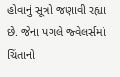હોવાનું સૂત્રો જણાવી રહ્યા છે. જેના પગલે જ્વેલર્સમાં ચિંતાનો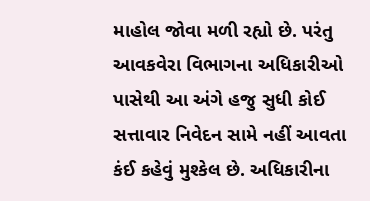માહોલ જોવા મળી રહ્યો છે. પરંતુ આવકવેરા વિભાગના અધિકારીઓ પાસેથી આ અંગે હજુ સુધી કોઈ સત્તાવાર નિવેદન સામે નહીં આવતા કંઈ કહેવું મુશ્કેલ છે. અધિકારીના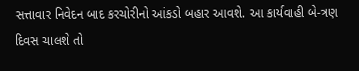સત્તાવાર નિવેદન બાદ કરચોરીનો આંકડો બહાર આવશે. આ કાર્યવાહી બે-ત્રણ દિવસ ચાલશે તો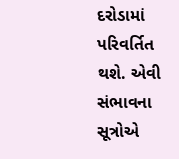દરોડામાં પરિવર્તિત થશે. એવી સંભાવના સૂત્રોએ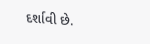દર્શાવી છે.